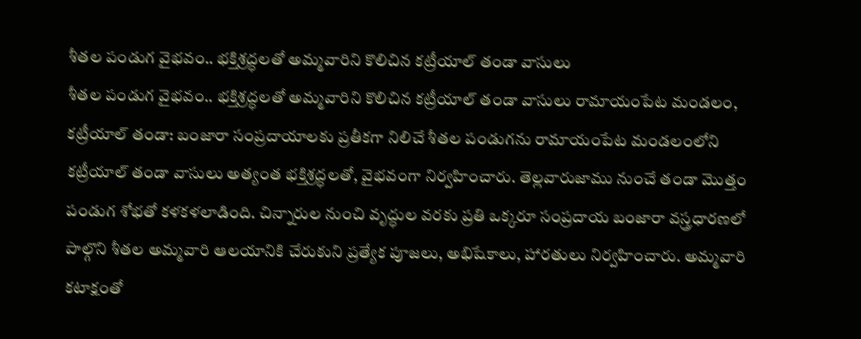శీతల పండుగ వైభవం.. భక్తిశ్రద్ధలతో అమ్మవారిని కొలిచిన కట్రీయాల్ తండా వాసులు
శీతల పండుగ వైభవం.. భక్తిశ్రద్ధలతో అమ్మవారిని కొలిచిన కట్రీయాల్ తండా వాసులు రామాయంపేట మండలం, కట్రీయాల్ తండా: బంజారా సంప్రదాయాలకు ప్రతీకగా నిలిచే శీతల పండుగను రామాయంపేట మండలంలోని కట్రీయాల్ తండా వాసులు అత్యంత భక్తిశ్రద్ధలతో, వైభవంగా నిర్వహించారు. తెల్లవారుజాము నుంచే తండా మొత్తం పండుగ శోభతో కళకళలాడింది. చిన్నారుల నుంచి వృద్ధుల వరకు ప్రతి ఒక్కరూ సంప్రదాయ బంజారా వస్త్రధారణలో పాల్గొని శీతల అమ్మవారి ఆలయానికి చేరుకుని ప్రత్యేక పూజలు, అభిషేకాలు, హారతులు నిర్వహించారు. అమ్మవారి కటాక్షంతో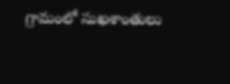గ్రామంలో సుఖశాంతులు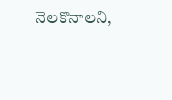నెలకొనాలని,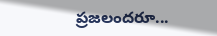ప్రజలందరూ...